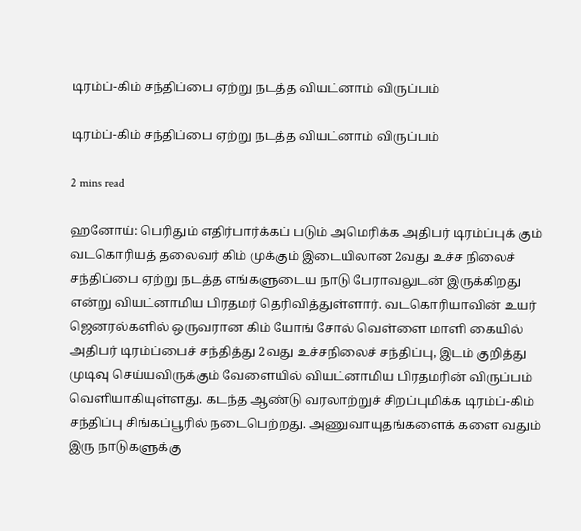டிரம்ப்-கிம் சந்திப்பை ஏற்று நடத்த வியட்னாம் விருப்பம்

டிரம்ப்-கிம் சந்திப்பை ஏற்று நடத்த வியட்னாம் விருப்பம்

2 mins read

ஹனோய்: பெரிதும் எதிர்பார்க்கப் படும் அமெரிக்க அதிபர் டிரம்ப்புக் கும் வடகொரியத் தலைவர் கிம் முக்கும் இடையிலான 2வது உச்ச நிலைச் சந்திப்பை ஏற்று நடத்த எங்களுடைய நாடு பேராவலுடன் இருக்கிறது என்று வியட்னாமிய பிரதமர் தெரிவித்துள்ளார். வடகொரியாவின் உயர் ஜெனரல்களில் ஒருவரான கிம் யோங் சோல் வெள்ளை மாளி கையில் அதிபர் டிரம்ப்பைச் சந்தித்து 2வது உச்சநிலைச் சந்திப்பு, இடம் குறித்து முடிவு செய்யவிருக்கும் வேளையில் வியட்னாமிய பிரதமரின் விருப்பம் வெளியாகியுள்ளது. கடந்த ஆண்டு வரலாற்றுச் சிறப்புமிக்க டிரம்ப்-கிம் சந்திப்பு சிங்கப்பூரில் நடைபெற்றது. அணுவாயுதங்களைக் களை வதும் இரு நாடுகளுக்கு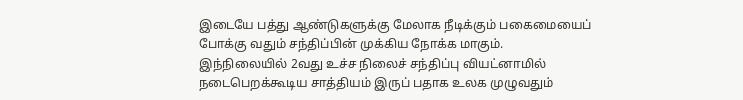இடையே பத்து ஆண்டுகளுக்கு மேலாக நீடிக்கும் பகைமையைப் போக்கு வதும் சந்திப்பின் முக்கிய நோக்க மாகும். இந்நிலையில் 2வது உச்ச நிலைச் சந்திப்பு வியட்னாமில் நடைபெறக்கூடிய சாத்தியம் இருப் பதாக உலக முழுவதும்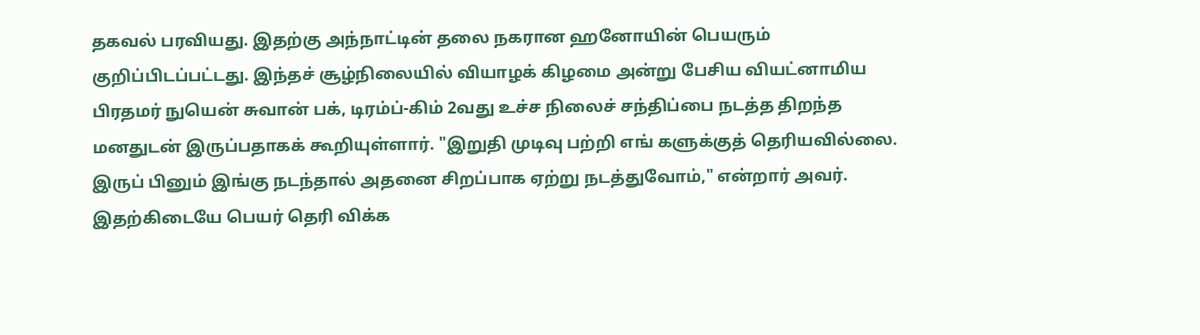தகவல் பரவியது. இதற்கு அந்நாட்டின் தலை நகரான ஹனோயின் பெயரும் குறிப்பிடப்பட்டது. இந்தச் சூழ்நிலையில் வியாழக் கிழமை அன்று பேசிய வியட்னாமிய பிரதமர் நுயென் சுவான் பக், டிரம்ப்-கிம் 2வது உச்ச நிலைச் சந்திப்பை நடத்த திறந்த மனதுடன் இருப்பதாகக் கூறியுள்ளார். "இறுதி முடிவு பற்றி எங் களுக்குத் தெரியவில்லை. இருப் பினும் இங்கு நடந்தால் அதனை சிறப்பாக ஏற்று நடத்துவோம்," என்றார் அவர். இதற்கிடையே பெயர் தெரி விக்க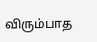விரும்பாத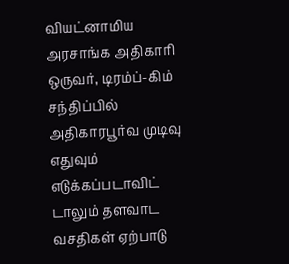வியட்னாமிய அரசாங்க அதிகாரி ஒருவர், டிரம்ப்-கிம் சந்திப்பில் அதிகாரபூர்வ முடிவு எதுவும் எடுக்கப்படாவிட் டாலும் தளவாட வசதிகள் ஏற்பாடு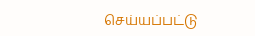செய்யப்பட்டு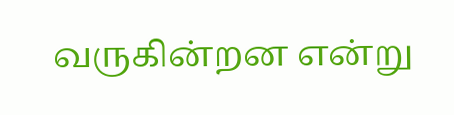வருகின்றன என்று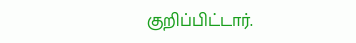குறிப்பிட்டார்.